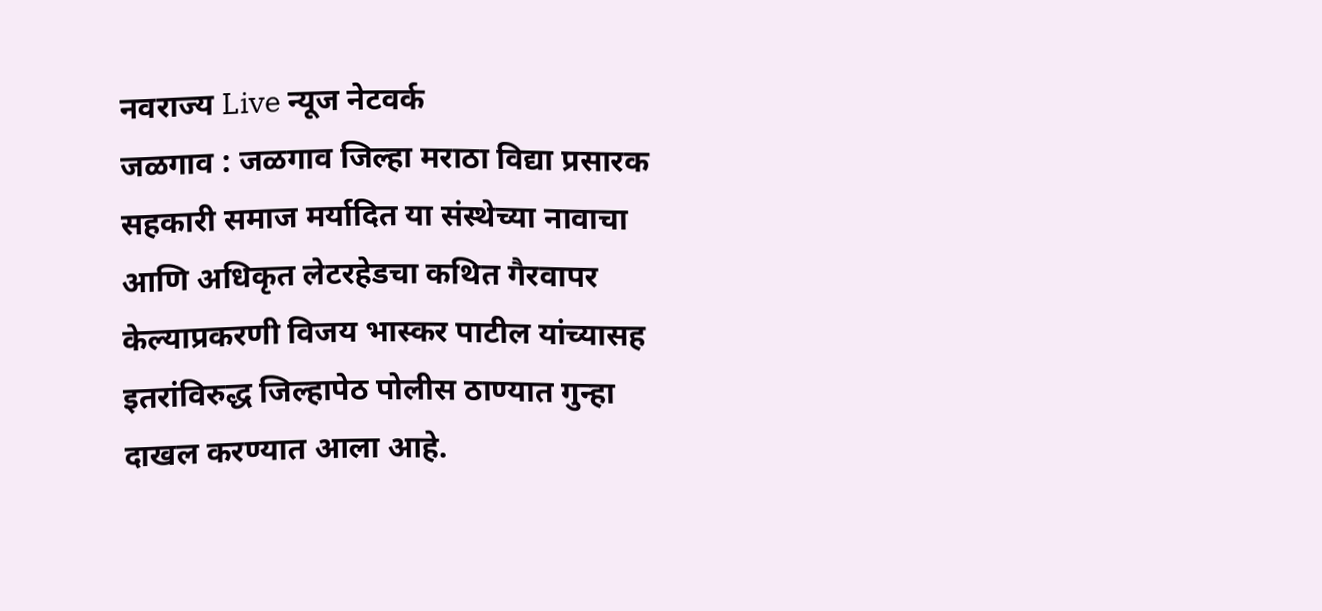नवराज्य Live न्यूज नेटवर्क
जळगाव : जळगाव जिल्हा मराठा विद्या प्रसारक सहकारी समाज मर्यादित या संस्थेच्या नावाचा आणि अधिकृत लेटरहेडचा कथित गैरवापर केल्याप्रकरणी विजय भास्कर पाटील यांच्यासह इतरांविरुद्ध जिल्हापेठ पोलीस ठाण्यात गुन्हा दाखल करण्यात आला आहे.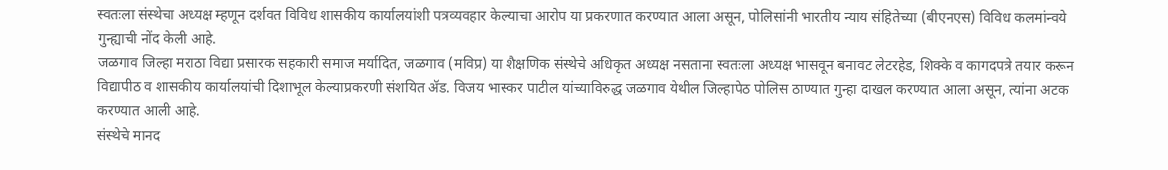स्वतःला संस्थेचा अध्यक्ष म्हणून दर्शवत विविध शासकीय कार्यालयांशी पत्रव्यवहार केल्याचा आरोप या प्रकरणात करण्यात आला असून, पोलिसांनी भारतीय न्याय संहितेच्या (बीएनएस) विविध कलमांन्वये गुन्ह्याची नोंद केली आहे.
जळगाव जिल्हा मराठा विद्या प्रसारक सहकारी समाज मर्यादित, जळगाव (मविप्र) या शैक्षणिक संस्थेचे अधिकृत अध्यक्ष नसताना स्वतःला अध्यक्ष भासवून बनावट लेटरहेड, शिक्के व कागदपत्रे तयार करून विद्यापीठ व शासकीय कार्यालयांची दिशाभूल केल्याप्रकरणी संशयित ॲड. विजय भास्कर पाटील यांच्याविरुद्ध जळगाव येथील जिल्हापेठ पोलिस ठाण्यात गुन्हा दाखल करण्यात आला असून, त्यांना अटक करण्यात आली आहे.
संस्थेचे मानद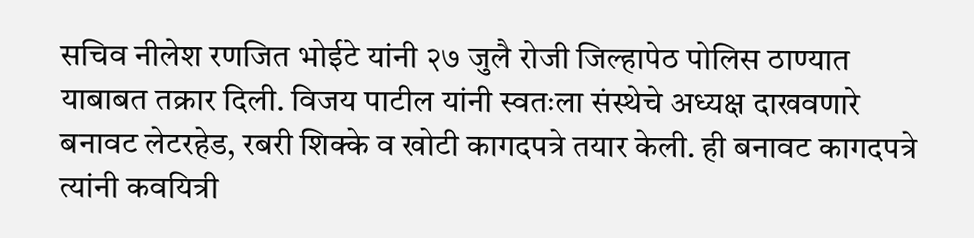सचिव नीलेश रणजित भोईटे यांनी २७ जुलै रोजी जिल्हापेठ पोलिस ठाण्यात याबाबत तक्रार दिली. विजय पाटील यांनी स्वतःला संस्थेचे अध्यक्ष दाखवणारे बनावट लेटरहेड, रबरी शिक्के व खोटी कागदपत्रे तयार केली. ही बनावट कागदपत्रे त्यांनी कवयित्री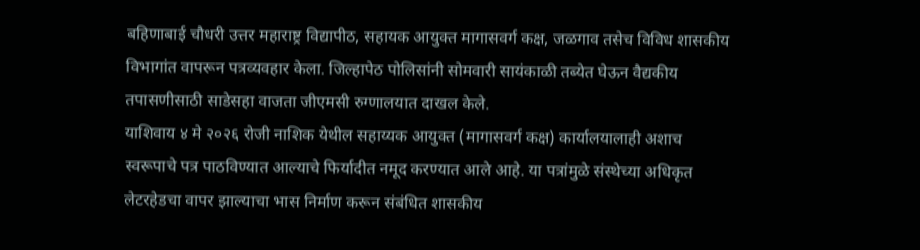बहिणाबाई चौधरी उत्तर महाराष्ट्र विद्यापीठ, सहायक आयुक्त मागासवर्ग कक्ष, जळगाव तसेच विविध शासकीय विभागांत वापरून पत्रव्यवहार केला. जिल्हापेठ पोलिसांनी सोमवारी सायंकाळी तब्येत घेऊन वैद्यकीय तपासणीसाठी साडेसहा वाजता जीएमसी रुग्णालयात दाखल केले.
याशिवाय ४ मे २०२६ रोजी नाशिक येथील सहाय्यक आयुक्त (मागासवर्ग कक्ष) कार्यालयालाही अशाच स्वरूपाचे पत्र पाठविण्यात आल्याचे फिर्यादीत नमूद करण्यात आले आहे. या पत्रांमुळे संस्थेच्या अधिकृत लेटरहेडचा वापर झाल्याचा भास निर्माण करून संबंधित शासकीय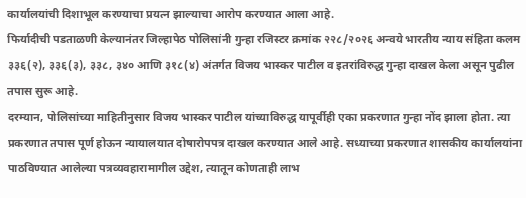कार्यालयांची दिशाभूल करण्याचा प्रयत्न झाल्याचा आरोप करण्यात आला आहे.
फिर्यादीची पडताळणी केल्यानंतर जिल्हापेठ पोलिसांनी गुन्हा रजिस्टर क्रमांक २२८/२०२६ अन्वये भारतीय न्याय संहिता कलम ३३६(२), ३३६(३), ३३८, ३४० आणि ३१८(४) अंतर्गत विजय भास्कर पाटील व इतरांविरुद्ध गुन्हा दाखल केला असून पुढील तपास सुरू आहे.
दरम्यान, पोलिसांच्या माहितीनुसार विजय भास्कर पाटील यांच्याविरुद्ध यापूर्वीही एका प्रकरणात गुन्हा नोंद झाला होता. त्या प्रकरणात तपास पूर्ण होऊन न्यायालयात दोषारोपपत्र दाखल करण्यात आले आहे. सध्याच्या प्रकरणात शासकीय कार्यालयांना पाठविण्यात आलेल्या पत्रव्यवहारामागील उद्देश, त्यातून कोणताही लाभ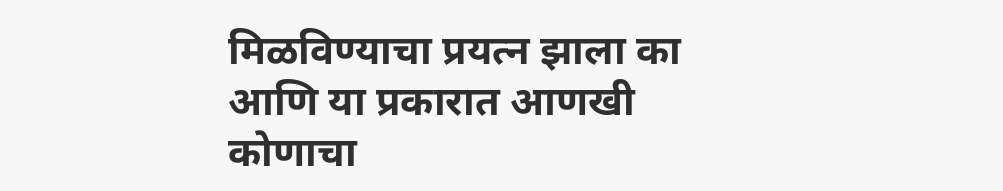मिळविण्याचा प्रयत्न झाला का आणि या प्रकारात आणखी कोणाचा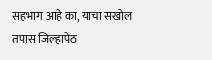सहभाग आहे का, याचा सखोल तपास जिल्हापेठ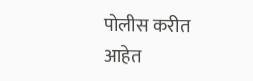पोलीस करीत आहेत